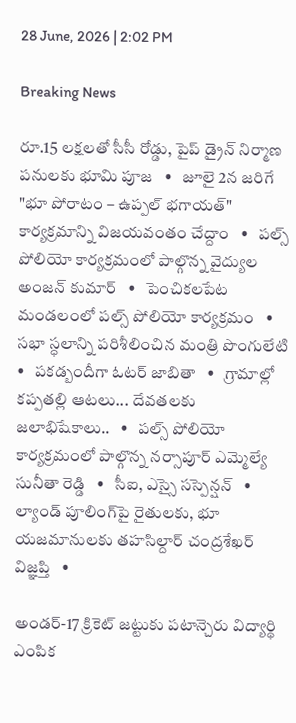28 June, 2026 | 2:02 PM

Breaking News

రూ.15 లక్షలతో సీసీ రోడ్డు, పైప్ డ్రైన్ నిర్మాణ పనులకు భూమి పూజ   •   జూలై 2న జరిగే "భూ పోరాటం – ఉప్పల్ భగాయత్" కార్యక్రమాన్ని విజయవంతం చేద్దాం   •   పల్స్ పోలియో కార్యక్రమంలో పాల్గొన్న వైద్యుల అంజన్ కుమార్   •   పెంచికలపేట మండలంలో పల్స్ పోలియో కార్యక్రమం   •   సభా స్ధలాన్ని పరిశీలించిన మంత్రి పొంగులేటి   •   పకడ్బందీగా ఓటర్ జాబితా   •   గ్రామాల్లో కప్పతల్లి ఆటలు... దేవతలకు జలాభిషేకాలు..   •   పల్స్ పోలియో కార్యక్రమంలో పాల్గొన్న నర్సాపూర్ ఎమ్మెల్యే సునీతా రెడ్డి   •   సీఐ, ఎస్సై సస్పెన్షన్   •   ల్యాండ్ పూలింగ్‌పై రైతులకు, భూ యజమానులకు తహసిల్దార్ చంద్రశేఖర్ విజ్ఞప్తి   •

అండర్-17 క్రికెట్ జట్టుకు పటాన్చెరు విద్యార్థి ఎంపిక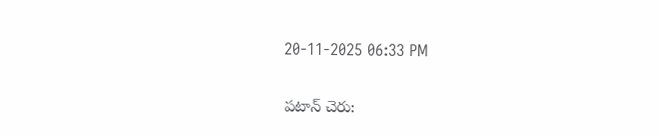20-11-2025 06:33 PM

పటాన్ చెరు: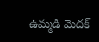ఉమ్మడి మెదక్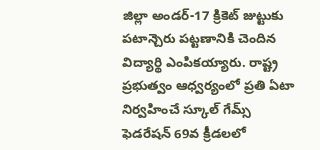జిల్లా అండర్-17 క్రికెట్ జుట్టుకు పటాన్చెరు పట్టణానికి చెందిన విద్యార్థి ఎంపికయ్యారు. రాష్ట్ర ప్రభుత్వం ఆధ్వర్యంలో ప్రతి ఏటా నిర్వహించే స్కూల్ గేమ్స్ ఫెడరేషన్ 69వ క్రీడలలో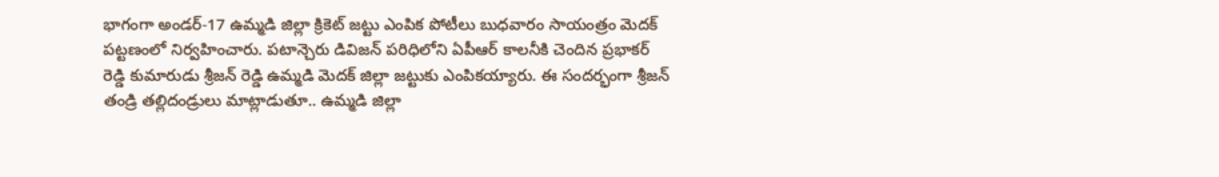భాగంగా అండర్-17 ఉమ్మడి జిల్లా క్రికెట్ జట్టు ఎంపిక పోటీలు బుధవారం సాయంత్రం మెదక్ పట్టణంలో నిర్వహించారు. పటాన్చెరు డివిజన్ పరిధిలోని ఏపీఆర్ కాలనీకి చెందిన ప్రభాకర్ రెడ్డి కుమారుడు శ్రీజన్ రెడ్డి ఉమ్మడి మెదక్ జిల్లా జట్టుకు ఎంపికయ్యారు. ఈ సందర్భంగా శ్రీజన్ తండ్రి తల్లిదండ్రులు మాట్లాడుతూ.. ఉమ్మడి జిల్లా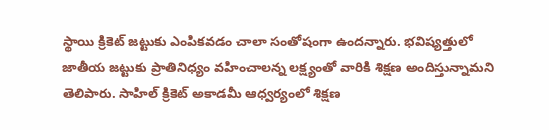స్థాయి క్రికెట్ జట్టుకు ఎంపికవడం చాలా సంతోషంగా ఉందన్నారు. భవిష్యత్తులో జాతీయ జట్టుకు ప్రాతినిధ్యం వహించాలన్న లక్ష్యంతో వారికి శిక్షణ అందిస్తున్నామని తెలిపారు. సాహిల్ క్రికెట్ అకాడమీ ఆధ్వర్యంలో శిక్షణ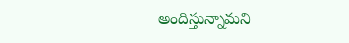అందిస్తున్నామని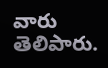వారు తెలిపారు.